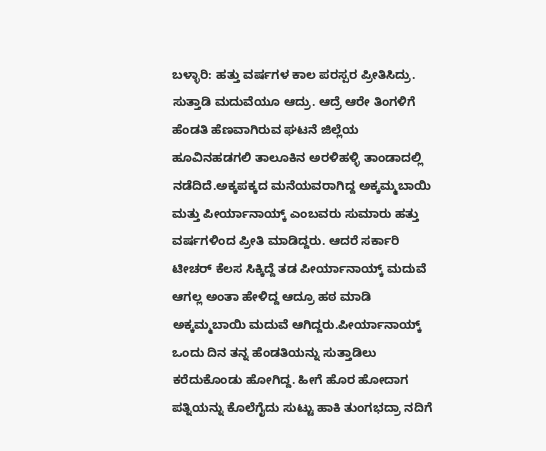ಬಳ್ಳಾರಿ: ಹತ್ತು ವರ್ಷಗಳ ಕಾಲ ಪರಸ್ಪರ ಪ್ರೀತಿಸಿದ್ರು. ಸುತ್ತಾಡಿ ಮದುವೆಯೂ ಆದ್ರು. ಆದ್ರೆ ಆರೇ ತಿಂಗಳಿಗೆ ಹೆಂಡತಿ ಹೆಣವಾಗಿರುವ ಘಟನೆ ಜಿಲ್ಲೆಯ ಹೂವಿನಹಡಗಲಿ ತಾಲೂಕಿನ ಅರಳಿಹಳ್ಳಿ ತಾಂಡಾದಲ್ಲಿ ನಡೆದಿದೆ.ಅಕ್ಕಪಕ್ಕದ ಮನೆಯವರಾಗಿದ್ದ ಅಕ್ಕಮ್ಮಬಾಯಿ ಮತ್ತು ಪೀರ್ಯಾನಾಯ್ಕ್ ಎಂಬವರು ಸುಮಾರು ಹತ್ತು ವರ್ಷಗಳಿಂದ ಪ್ರೀತಿ ಮಾಡಿದ್ದರು. ಆದರೆ ಸರ್ಕಾರಿ ಟೀಚರ್ ಕೆಲಸ ಸಿಕ್ಕಿದ್ದೆ ತಡ ಪೀರ್ಯಾನಾಯ್ಕ್ ಮದುವೆ ಆಗಲ್ಲ ಅಂತಾ ಹೇಳಿದ್ದ ಆದ್ರೂ ಹಠ ಮಾಡಿ ಅಕ್ಕಮ್ಮಬಾಯಿ ಮದುವೆ ಆಗಿದ್ದರು.ಪೀರ್ಯಾನಾಯ್ಕ್ ಒಂದು ದಿನ ತನ್ನ ಹೆಂಡತಿಯನ್ನು ಸುತ್ತಾಡಿಲು ಕರೆದುಕೊಂಡು ಹೋಗಿದ್ದ. ಹೀಗೆ ಹೊರ ಹೋದಾಗ ಪತ್ನಿಯನ್ನು ಕೊಲೆಗೈದು ಸುಟ್ಟು ಹಾಕಿ ತುಂಗಭದ್ರಾ ನದಿಗೆ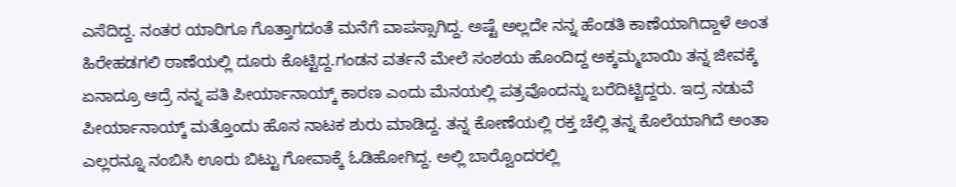ಎಸೆದಿದ್ದ. ನಂತರ ಯಾರಿಗೂ ಗೊತ್ತಾಗದಂತೆ ಮನೆಗೆ ವಾಪಸ್ಸಾಗಿದ್ದ. ಅಷ್ಟೆ ಅಲ್ಲದೇ ನನ್ನ ಹೆಂಡತಿ ಕಾಣೆಯಾಗಿದ್ದಾಳೆ ಅಂತ ಹಿರೇಹಡಗಲಿ ಠಾಣೆಯಲ್ಲಿ ದೂರು ಕೊಟ್ಟಿದ್ದ.ಗಂಡನ ವರ್ತನೆ ಮೇಲೆ ಸಂಶಯ ಹೊಂದಿದ್ದ ಅಕ್ಕಮ್ಮಬಾಯಿ ತನ್ನ ಜೀವಕ್ಕೆ ಏನಾದ್ರೂ ಆದ್ರೆ ನನ್ನ ಪತಿ ಪೀರ್ಯಾನಾಯ್ಕ್ ಕಾರಣ ಎಂದು ಮೆನಯಲ್ಲಿ ಪತ್ರವೊಂದನ್ನು ಬರೆದಿಟ್ಟಿದ್ದರು. ಇದ್ರ ನಡುವೆ ಪೀರ್ಯಾನಾಯ್ಕ್ ಮತ್ತೊಂದು ಹೊಸ ನಾಟಕ ಶುರು ಮಾಡಿದ್ದ. ತನ್ನ ಕೋಣೆಯಲ್ಲಿ ರಕ್ತ ಚೆಲ್ಲಿ ತನ್ನ ಕೊಲೆಯಾಗಿದೆ ಅಂತಾ ಎಲ್ಲರನ್ನೂ ನಂಬಿಸಿ ಊರು ಬಿಟ್ಟು ಗೋವಾಕ್ಕೆ ಓಡಿಹೋಗಿದ್ದ. ಅಲ್ಲಿ ಬಾರ್‍ವೊಂದರಲ್ಲಿ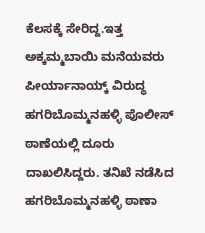ಕೆಲಸಕ್ಕೆ ಸೇರಿದ್ದ.ಇತ್ತ ಅಕ್ಕಮ್ಮಬಾಯಿ ಮನೆಯವರು ಪೀರ್ಯಾನಾಯ್ಕ್ ವಿರುದ್ಧ ಹಗರಿಬೊಮ್ಮನಹಳ್ಳಿ ಪೊಲೀಸ್ ಠಾಣೆಯಲ್ಲಿ ದೂರು ದಾಖಲಿಸಿದ್ದರು. ತನಿಖೆ ನಡೆಸಿದ ಹಗರಿಬೊಮ್ಮನಹಳ್ಳಿ ಠಾಣಾ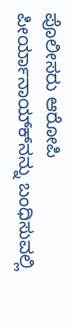ಪೊಲೀಸರು ಆರೋಪಿ ಪೀರ್ಯಾನಾಯ್ಕ್‍ನನ್ನು ಬಂಧಿಸುವಲ್ಲಿ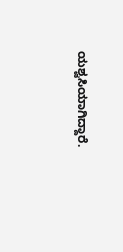ಯಶ್ವಸಿಯಾಗಿದ್ದಾರೆ.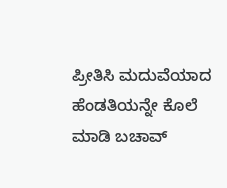ಪ್ರೀತಿಸಿ ಮದುವೆಯಾದ ಹೆಂಡತಿಯನ್ನೇ ಕೊಲೆ ಮಾಡಿ ಬಚಾವ್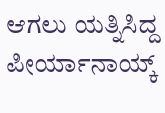ಆಗಲು ಯತ್ನಿಸಿದ್ದ ಪೀರ್ಯಾನಾಯ್ಕ್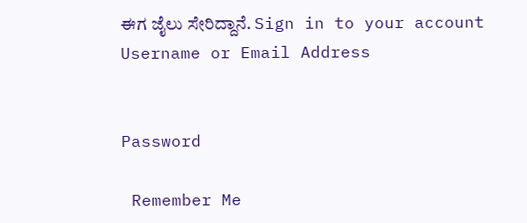ಈಗ ಜೈಲು ಸೇರಿದ್ದಾನೆ. Sign in to your account
Username or Email Address


Password

 Remember Me